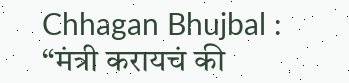Chhagan Bhujbal : “मंत्री करायचं की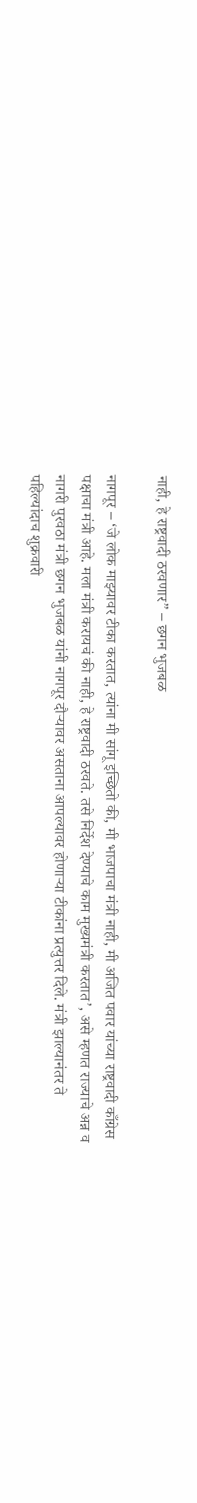नाही, हे राष्ट्रवादी ठरवणार” – छगन भुजबळ

नागपूर – ‘जे लोक माझ्यावर टीका करतात, त्यांना मी सांगू इच्छितो की, मी भाजपाचा मंत्री नाही, मी अजित पवार यांच्या राष्ट्रवादी काँग्रेस पक्षाचा मंत्री आहे. मला मंत्री करायचं की नाही, हे राष्ट्रवादी ठरवते. तसे निर्देश देण्याचे काम मुख्यमंत्री करतात’, असे म्हणत राज्याचे अन्न व नागरी पुरवठा मंत्री छगन भुजबळ यांनी नागपूर दौऱ्यावर असताना आपल्यावर होणाऱ्या टीकांना प्रत्युत्तर दिले. मंत्री झाल्यानंतर ते पहिल्यांदाच शुक्रवारी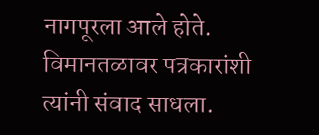नागपूरला आले होते. विमानतळावर पत्रकारांशी त्यांनी संवाद साधला.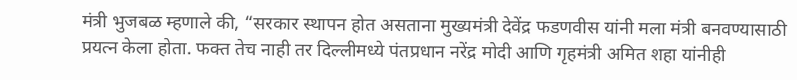मंत्री भुजबळ म्हणाले की, “सरकार स्थापन होत असताना मुख्यमंत्री देवेंद्र फडणवीस यांनी मला मंत्री बनवण्यासाठी प्रयत्न केला होता. फक्त तेच नाही तर दिल्लीमध्ये पंतप्रधान नरेंद्र मोदी आणि गृहमंत्री अमित शहा यांनीही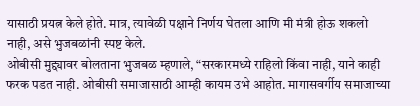यासाठी प्रयत्न केले होते. मात्र, त्यावेळी पक्षाने निर्णय घेतला आणि मी मंत्री होऊ शकलो नाही, असे भुजबळांनी स्पष्ट केले.
ओबीसी मुद्द्यावर बोलताना भुजबळ म्हणाले, “सरकारमध्ये राहिलो किंवा नाही, याने काही फरक पडत नाही. ओबीसी समाजासाठी आम्ही कायम उभे आहोत. मागासवर्गीय समाजाच्या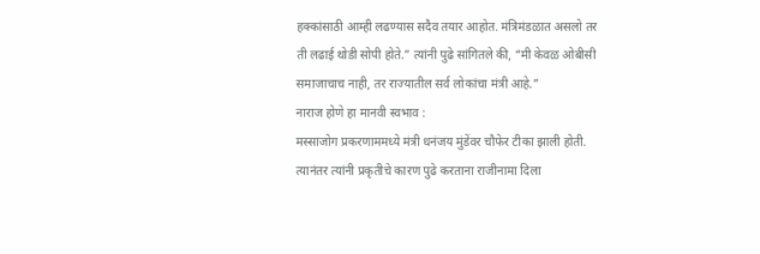हक्कांसाठी आम्ही लढण्यास सदैव तयार आहोत. मंत्रिमंडळात असलो तर ती लढाई थोडी सोपी होते.” त्यांनी पुढे सांगितले की, “मी केवळ ओबीसी समाजाचाच नाही, तर राज्यातील सर्व लोकांचा मंत्री आहे.”
नाराज होणे हा मानवी स्वभाव :
मस्साजोग प्रकरणाममध्ये मंत्री धनंजय मुंडेंवर चौफेर टीका झाली होती. त्यानंतर त्यांनी प्रकृतीचे कारण पुढे करताना राजीनामा दिला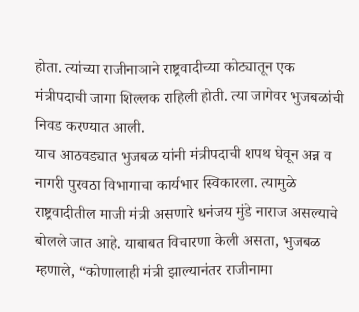होता. त्यांच्या राजीनाञाने राष्ट्रवादीच्या कोट्यातून एक मंत्रीपदाची जागा शिल्लक राहिली होती. त्या जागेवर भुजबळांची निवड करण्यात आली.
याच आठवड्यात भुजबळ यांनी मंत्रीपदाची शपथ घेवून अन्न व नागरी पुरवठा विभागाचा कार्यभार स्विकारला. त्यामुळे राष्ट्रवादीतील माजी मंत्री असणारे धनंजय मुंडे नाराज असल्याचे बोलले जात आहे. याबाबत विचारणा केली असता, भुजबळ म्हणाले, “कोणालाही मंत्री झाल्यानंतर राजीनामा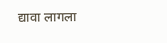द्यावा लागला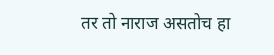तर तो नाराज असतोच हा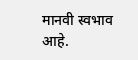मानवी स्वभाव आहे.